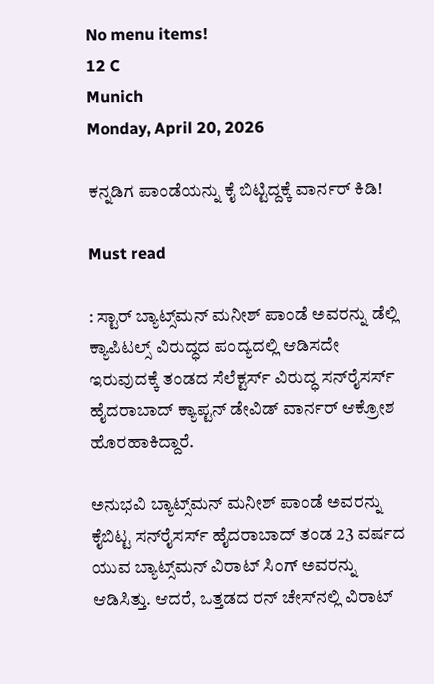No menu items!
12 C
Munich
Monday, April 20, 2026

ಕನ್ನಡಿಗ ಪಾಂಡೆಯನ್ನು ಕೈ ಬಿಟ್ಟಿದ್ದಕ್ಕೆ ವಾರ್ನರ್ ಕಿಡಿ!

Must read

: ಸ್ಟಾರ್‌ ಬ್ಯಾಟ್ಸ್‌ಮನ್‌ ಮನೀಶ್‌ ಪಾಂಡೆ ಅವರನ್ನು ಡೆಲ್ಲಿ ಕ್ಯಾಪಿಟಲ್ಸ್‌ ವಿರುದ್ಧದ ಪಂದ್ಯದಲ್ಲಿ ಆಡಿಸದೇ ಇರುವುದಕ್ಕೆ ತಂಡದ ಸೆಲೆಕ್ಟರ್ಸ್‌ ವಿರುದ್ಧ ಸನ್‌ರೈಸರ್ಸ್‌ ಹೈದರಾಬಾದ್‌ ಕ್ಯಾಪ್ಟನ್ ಡೇವಿಡ್‌ ವಾರ್ನರ್ ಆಕ್ರೋಶ ಹೊರಹಾಕಿದ್ದಾರೆ.

ಅನುಭವಿ ಬ್ಯಾಟ್ಸ್‌ಮನ್‌ ಮನೀಶ್‌ ಪಾಂಡೆ ಅವರನ್ನು ಕೈಬಿಟ್ಟ ಸನ್‌ರೈಸರ್ಸ್‌ ಹೈದರಾಬಾದ್‌ ತಂಡ 23 ವರ್ಷದ ಯುವ ಬ್ಯಾಟ್ಸ್‌ಮನ್‌ ವಿರಾಟ್‌ ಸಿಂಗ್‌ ಅವರನ್ನು ಆಡಿಸಿತ್ತು. ಆದರೆ, ಒತ್ತಡದ ರನ್‌ ಚೇಸ್‌ನಲ್ಲಿ ವಿರಾಟ್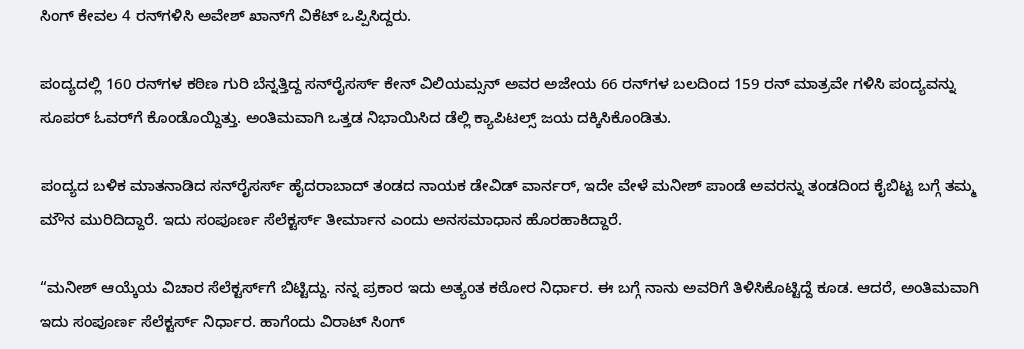ಸಿಂಗ್‌ ಕೇವಲ 4 ರನ್‌ಗಳಿಸಿ ಅವೇಶ್‌ ಖಾನ್‌ಗೆ ವಿಕೆಟ್‌ ಒಪ್ಪಿಸಿದ್ದರು.

ಪಂದ್ಯದಲ್ಲಿ 160 ರನ್‌ಗಳ ಕಠಿಣ ಗುರಿ ಬೆನ್ನತ್ತಿದ್ದ ಸನ್‌ರೈಸರ್ಸ್‌ ಕೇನ್ ವಿಲಿಯಮ್ಸನ್ ಅವರ ಅಜೇಯ 66 ರನ್‌ಗಳ ಬಲದಿಂದ 159 ರನ್‌ ಮಾತ್ರವೇ ಗಳಿಸಿ ಪಂದ್ಯವನ್ನು ಸೂಪರ್‌ ಓವರ್‌ಗೆ ಕೊಂಡೊಯ್ದಿತ್ತು. ಅಂತಿಮವಾಗಿ ಒತ್ತಡ ನಿಭಾಯಿಸಿದ ಡೆಲ್ಲಿ ಕ್ಯಾಪಿಟಲ್ಸ್‌ ಜಯ ದಕ್ಕಿಸಿಕೊಂಡಿತು.

ಪಂದ್ಯದ ಬಳಿಕ ಮಾತನಾಡಿದ ಸನ್‌ರೈಸರ್ಸ್‌ ಹೈದರಾಬಾದ್‌ ತಂಡದ ನಾಯಕ ಡೇವಿಡ್‌ ವಾರ್ನರ್‌, ಇದೇ ವೇಳೆ ಮನೀಶ್‌ ಪಾಂಡೆ ಅವರನ್ನು ತಂಡದಿಂದ ಕೈಬಿಟ್ಟ ಬಗ್ಗೆ ತಮ್ಮ ಮೌನ ಮುರಿದಿದ್ದಾರೆ. ಇದು ಸಂಪೂರ್ಣ ಸೆಲೆಕ್ಟರ್ಸ್‌ ತೀರ್ಮಾನ ಎಂದು ಅನಸಮಾಧಾನ ಹೊರಹಾಕಿದ್ದಾರೆ.

“ಮನೀಶ್‌ ಆಯ್ಕೆಯ ವಿಚಾರ ಸೆಲೆಕ್ಟರ್ಸ್‌ಗೆ ಬಿಟ್ಟಿದ್ದು. ನನ್ನ ಪ್ರಕಾರ ಇದು ಅತ್ಯಂತ ಕಠೋರ ನಿರ್ಧಾರ. ಈ ಬಗ್ಗೆ ನಾನು ಅವರಿಗೆ ತಿಳಿಸಿಕೊಟ್ಟಿದ್ದೆ ಕೂಡ. ಆದರೆ, ಅಂತಿಮವಾಗಿ ಇದು ಸಂಪೂರ್ಣ ಸೆಲೆಕ್ಟರ್ಸ್‌ ನಿರ್ಧಾರ. ಹಾಗೆಂದು ವಿರಾಟ್ ಸಿಂಗ್‌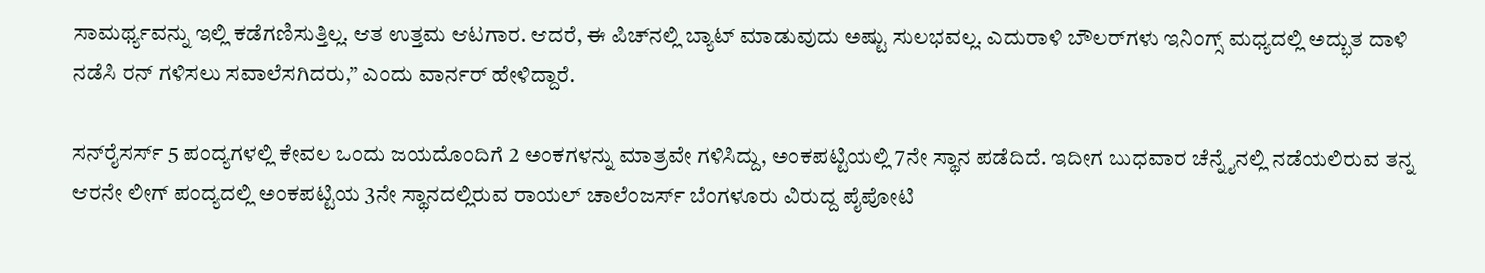ಸಾಮರ್ಥ್ಯವನ್ನು ಇಲ್ಲಿ ಕಡೆಗಣಿಸುತ್ತಿಲ್ಲ. ಆತ ಉತ್ತಮ ಆಟಗಾರ. ಆದರೆ, ಈ ಪಿಚ್‌ನಲ್ಲಿ ಬ್ಯಾಟ್‌ ಮಾಡುವುದು ಅಷ್ಟು ಸುಲಭವಲ್ಲ. ಎದುರಾಳಿ ಬೌಲರ್‌ಗಳು ಇನಿಂಗ್ಸ್‌ ಮಧ್ಯದಲ್ಲಿ ಅದ್ಭುತ ದಾಳಿ ನಡೆಸಿ ರನ್‌ ಗಳಿಸಲು ಸವಾಲೆಸಗಿದರು,” ಎಂದು ವಾರ್ನರ್‌ ಹೇಳಿದ್ದಾರೆ.

ಸನ್‌ರೈಸರ್ಸ್‌ 5 ಪಂದ್ಯಗಳಲ್ಲಿ ಕೇವಲ ಒಂದು ಜಯದೊಂದಿಗೆ 2 ಅಂಕಗಳನ್ನು ಮಾತ್ರವೇ ಗಳಿಸಿದ್ದು, ಅಂಕಪಟ್ಟಿಯಲ್ಲಿ 7ನೇ ಸ್ಥಾನ ಪಡೆದಿದೆ. ಇದೀಗ ಬುಧವಾರ ಚೆನ್ನೈನಲ್ಲಿ ನಡೆಯಲಿರುವ ತನ್ನ ಆರನೇ ಲೀಗ್ ಪಂದ್ಯದಲ್ಲಿ ಅಂಕಪಟ್ಟಿಯ 3ನೇ ಸ್ಥಾನದಲ್ಲಿರುವ ರಾಯಲ್ ಚಾಲೆಂಜರ್ಸ್‌ ಬೆಂಗಳೂರು ವಿರುದ್ದ ಪೈಪೋಟಿ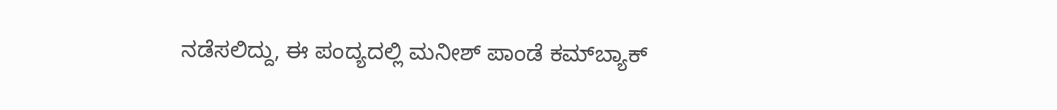ನಡೆಸಲಿದ್ದು, ಈ ಪಂದ್ಯದಲ್ಲಿ ಮನೀಶ್ ಪಾಂಡೆ ಕಮ್‌ಬ್ಯಾಕ್‌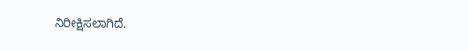ನಿರೀಕ್ಷಿಸಲಾಗಿದೆ.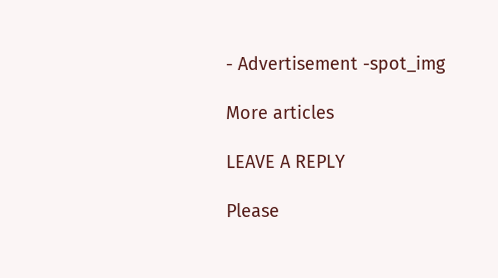- Advertisement -spot_img

More articles

LEAVE A REPLY

Please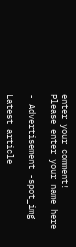enter your comment!
Please enter your name here

- Advertisement -spot_img

Latest article